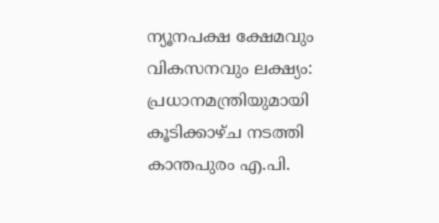ന്യൂനപക്ഷ ക്ഷേമവും വികസനവും ലക്ഷ്യം: പ്രധാനമന്ത്രിയുമായി കൂടിക്കാഴ്ച നടത്തി കാന്തപുരം എ.പി.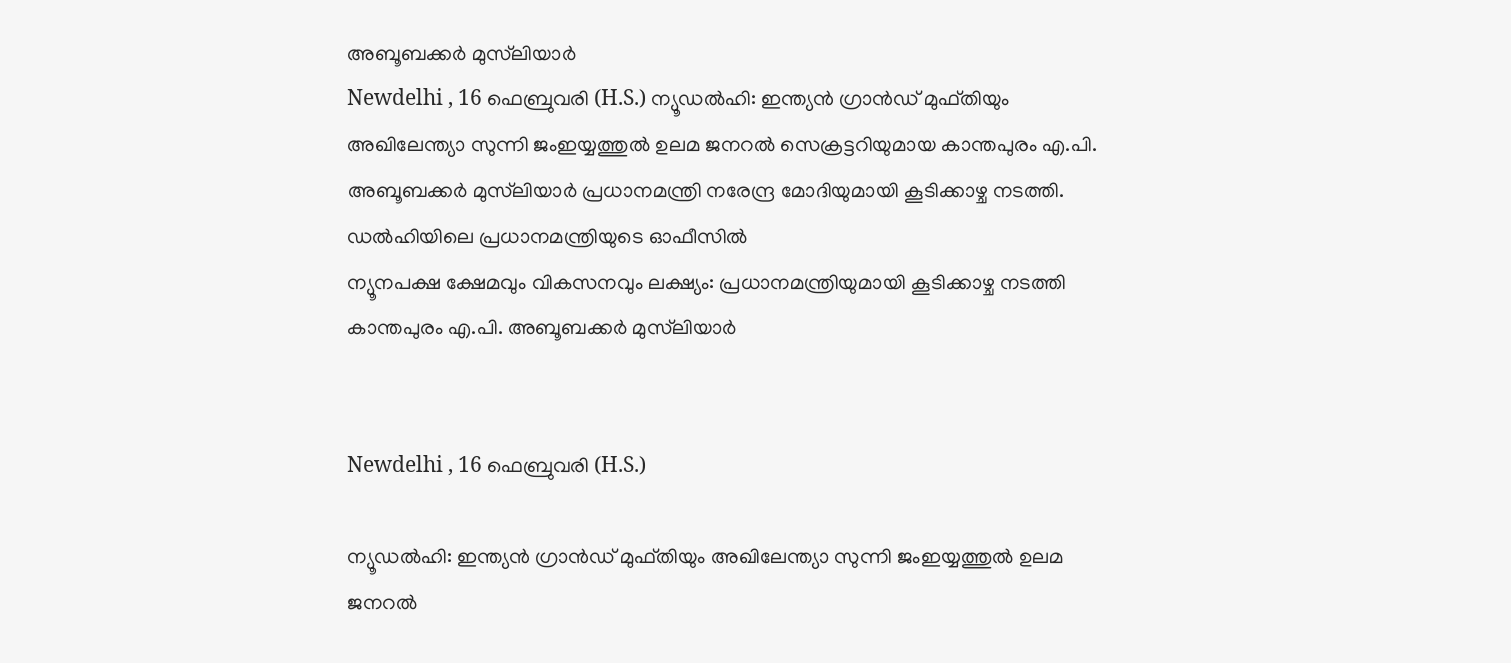അബൂബക്കർ മുസ്‌ലിയാർ
Newdelhi , 16 ഫെബ്രുവരി (H.S.) ന്യൂഡൽഹി: ഇന്ത്യൻ ഗ്രാൻഡ് മുഫ്തിയും അഖിലേന്ത്യാ സുന്നി ജംഇയ്യത്തുൽ ഉലമ ജനറൽ സെക്രട്ടറിയുമായ കാന്തപുരം എ.പി. അബൂബക്കർ മുസ്‌ലിയാർ പ്രധാനമന്ത്രി നരേന്ദ്ര മോദിയുമായി കൂടിക്കാഴ്ച നടത്തി. ഡൽഹിയിലെ പ്രധാനമന്ത്രിയുടെ ഓഫീസിൽ
ന്യൂനപക്ഷ ക്ഷേമവും വികസനവും ലക്ഷ്യം: പ്രധാനമന്ത്രിയുമായി കൂടിക്കാഴ്ച നടത്തി കാന്തപുരം എ.പി. അബൂബക്കർ മുസ്‌ലിയാർ


Newdelhi , 16 ഫെബ്രുവരി (H.S.)

ന്യൂഡൽഹി: ഇന്ത്യൻ ഗ്രാൻഡ് മുഫ്തിയും അഖിലേന്ത്യാ സുന്നി ജംഇയ്യത്തുൽ ഉലമ ജനറൽ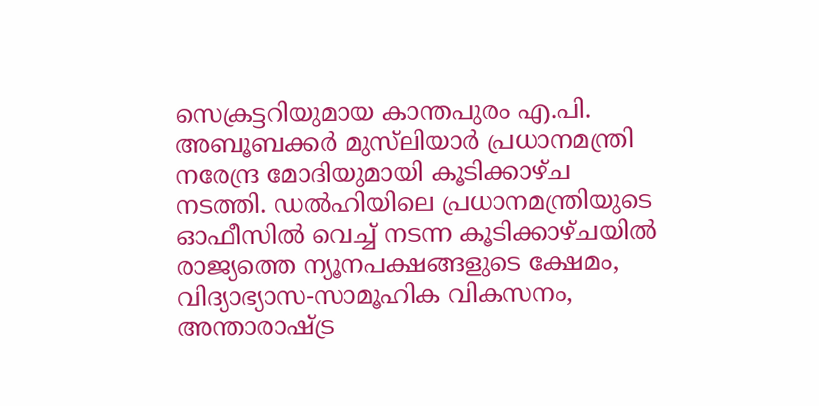സെക്രട്ടറിയുമായ കാന്തപുരം എ.പി. അബൂബക്കർ മുസ്‌ലിയാർ പ്രധാനമന്ത്രി നരേന്ദ്ര മോദിയുമായി കൂടിക്കാഴ്ച നടത്തി. ഡൽഹിയിലെ പ്രധാനമന്ത്രിയുടെ ഓഫീസിൽ വെച്ച് നടന്ന കൂടിക്കാഴ്ചയിൽ രാജ്യത്തെ ന്യൂനപക്ഷങ്ങളുടെ ക്ഷേമം, വിദ്യാഭ്യാസ-സാമൂഹിക വികസനം, അന്താരാഷ്ട്ര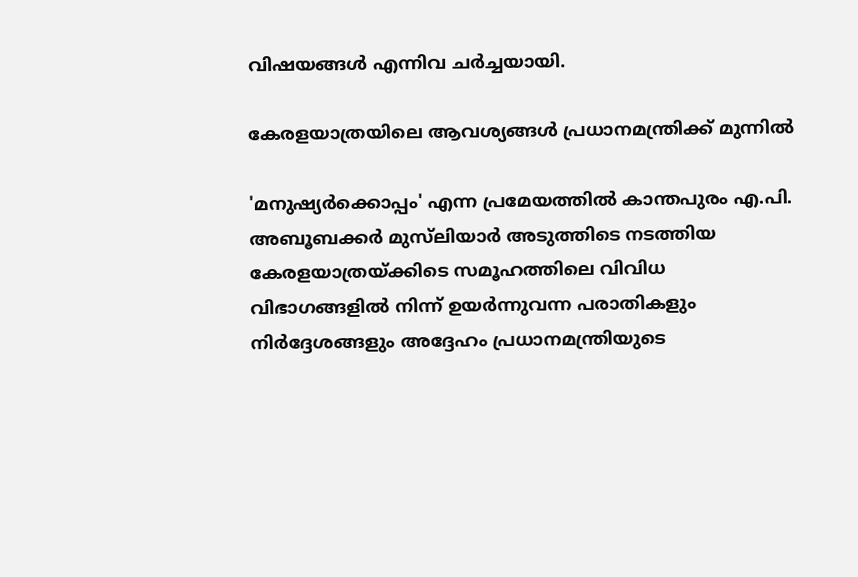വിഷയങ്ങൾ എന്നിവ ചർച്ചയായി.

കേരളയാത്രയിലെ ആവശ്യങ്ങൾ പ്രധാനമന്ത്രിക്ക് മുന്നിൽ

'മനുഷ്യർക്കൊപ്പം' എന്ന പ്രമേയത്തിൽ കാന്തപുരം എ.പി. അബൂബക്കർ മുസ്‌ലിയാർ അടുത്തിടെ നടത്തിയ കേരളയാത്രയ്ക്കിടെ സമൂഹത്തിലെ വിവിധ വിഭാഗങ്ങളിൽ നിന്ന് ഉയർന്നുവന്ന പരാതികളും നിർദ്ദേശങ്ങളും അദ്ദേഹം പ്രധാനമന്ത്രിയുടെ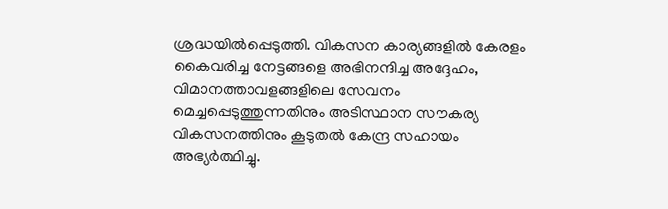ശ്രദ്ധയിൽപ്പെടുത്തി. വികസന കാര്യങ്ങളിൽ കേരളം കൈവരിച്ച നേട്ടങ്ങളെ അഭിനന്ദിച്ച അദ്ദേഹം, വിമാനത്താവളങ്ങളിലെ സേവനം മെച്ചപ്പെടുത്തുന്നതിനും അടിസ്ഥാന സൗകര്യ വികസനത്തിനും കൂടുതൽ കേന്ദ്ര സഹായം അഭ്യർത്ഥിച്ചു.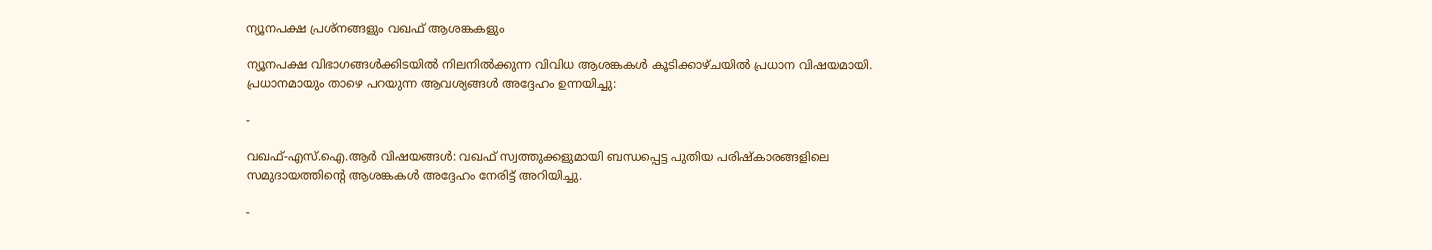ന്യൂനപക്ഷ പ്രശ്നങ്ങളും വഖഫ് ആശങ്കകളും

ന്യൂനപക്ഷ വിഭാഗങ്ങൾക്കിടയിൽ നിലനിൽക്കുന്ന വിവിധ ആശങ്കകൾ കൂടിക്കാഴ്ചയിൽ പ്രധാന വിഷയമായി. പ്രധാനമായും താഴെ പറയുന്ന ആവശ്യങ്ങൾ അദ്ദേഹം ഉന്നയിച്ചു:

-

വഖഫ്-എസ്.ഐ.ആർ വിഷയങ്ങൾ: വഖഫ് സ്വത്തുക്കളുമായി ബന്ധപ്പെട്ട പുതിയ പരിഷ്കാരങ്ങളിലെ സമുദായത്തിന്റെ ആശങ്കകൾ അദ്ദേഹം നേരിട്ട് അറിയിച്ചു.

-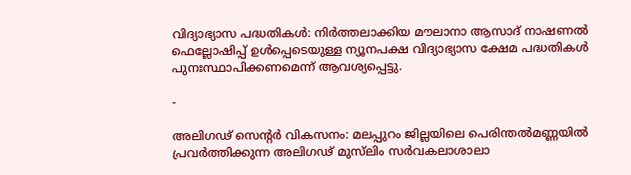വിദ്യാഭ്യാസ പദ്ധതികൾ: നിർത്തലാക്കിയ മൗലാനാ ആസാദ് നാഷണൽ ഫെല്ലോഷിപ്പ് ഉൾപ്പെടെയുള്ള ന്യൂനപക്ഷ വിദ്യാഭ്യാസ ക്ഷേമ പദ്ധതികൾ പുനഃസ്ഥാപിക്കണമെന്ന് ആവശ്യപ്പെട്ടു.

-

അലിഗഢ് സെന്റർ വികസനം: മലപ്പുറം ജില്ലയിലെ പെരിന്തൽമണ്ണയിൽ പ്രവർത്തിക്കുന്ന അലിഗഢ് മുസ്‌ലിം സർവകലാശാലാ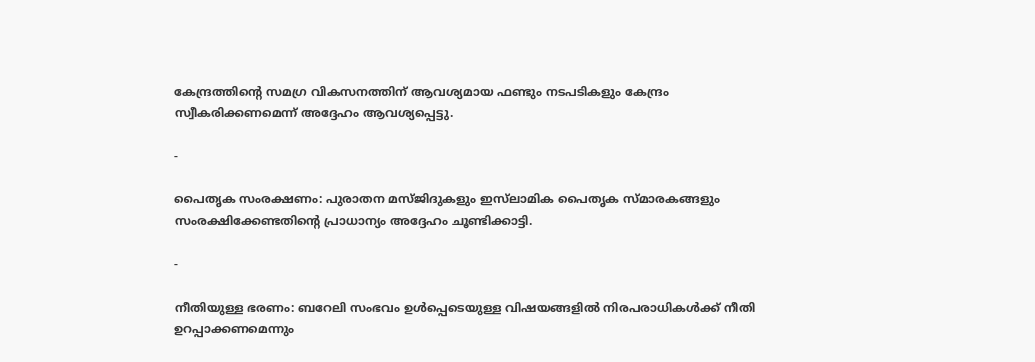കേന്ദ്രത്തിന്റെ സമഗ്ര വികസനത്തിന് ആവശ്യമായ ഫണ്ടും നടപടികളും കേന്ദ്രം സ്വീകരിക്കണമെന്ന് അദ്ദേഹം ആവശ്യപ്പെട്ടു.

-

പൈതൃക സംരക്ഷണം: പുരാതന മസ്ജിദുകളും ഇസ്‌ലാമിക പൈതൃക സ്മാരകങ്ങളും സംരക്ഷിക്കേണ്ടതിന്റെ പ്രാധാന്യം അദ്ദേഹം ചൂണ്ടിക്കാട്ടി.

-

നീതിയുള്ള ഭരണം: ബറേലി സംഭവം ഉൾപ്പെടെയുള്ള വിഷയങ്ങളിൽ നിരപരാധികൾക്ക് നീതി ഉറപ്പാക്കണമെന്നും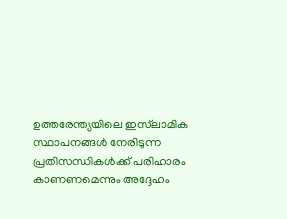ഉത്തരേന്ത്യയിലെ ഇസ്‌ലാമിക സ്ഥാപനങ്ങൾ നേരിടുന്ന പ്രതിസന്ധികൾക്ക് പരിഹാരം കാണണമെന്നും അദ്ദേഹം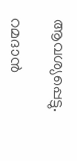ആവശ്യപ്പെട്ടു.

റമദാൻ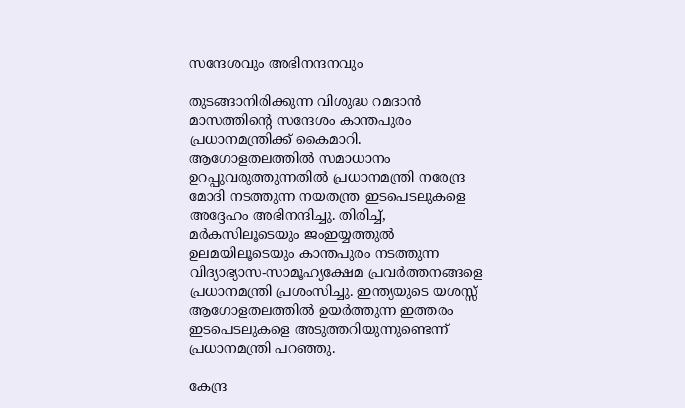സന്ദേശവും അഭിനന്ദനവും

തുടങ്ങാനിരിക്കുന്ന വിശുദ്ധ റമദാൻ മാസത്തിന്റെ സന്ദേശം കാന്തപുരം പ്രധാനമന്ത്രിക്ക് കൈമാറി. ആഗോളതലത്തിൽ സമാധാനം ഉറപ്പുവരുത്തുന്നതിൽ പ്രധാനമന്ത്രി നരേന്ദ്ര മോദി നടത്തുന്ന നയതന്ത്ര ഇടപെടലുകളെ അദ്ദേഹം അഭിനന്ദിച്ചു. തിരിച്ച്, മർകസിലൂടെയും ജംഇയ്യത്തുൽ ഉലമയിലൂടെയും കാന്തപുരം നടത്തുന്ന വിദ്യാഭ്യാസ-സാമൂഹ്യക്ഷേമ പ്രവർത്തനങ്ങളെ പ്രധാനമന്ത്രി പ്രശംസിച്ചു. ഇന്ത്യയുടെ യശസ്സ് ആഗോളതലത്തിൽ ഉയർത്തുന്ന ഇത്തരം ഇടപെടലുകളെ അടുത്തറിയുന്നുണ്ടെന്ന് പ്രധാനമന്ത്രി പറഞ്ഞു.

കേന്ദ്ര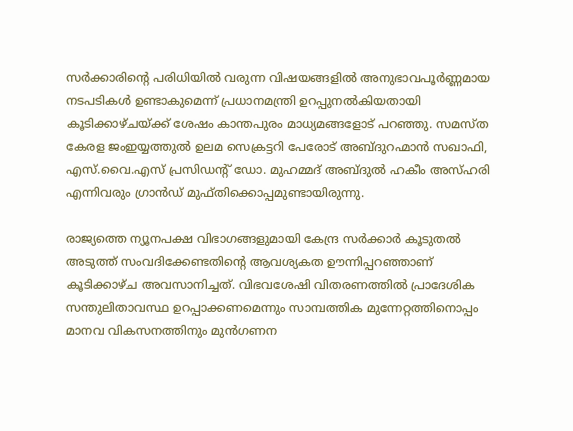സർക്കാരിന്റെ പരിധിയിൽ വരുന്ന വിഷയങ്ങളിൽ അനുഭാവപൂർണ്ണമായ നടപടികൾ ഉണ്ടാകുമെന്ന് പ്രധാനമന്ത്രി ഉറപ്പുനൽകിയതായി കൂടിക്കാഴ്ചയ്ക്ക് ശേഷം കാന്തപുരം മാധ്യമങ്ങളോട് പറഞ്ഞു. സമസ്ത കേരള ജംഇയ്യത്തുൽ ഉലമ സെക്രട്ടറി പേരോട് അബ്ദുറഹ്മാൻ സഖാഫി, എസ്.വൈ.എസ് പ്രസിഡന്റ് ഡോ. മുഹമ്മദ് അബ്ദുൽ ഹകീം അസ്ഹരി എന്നിവരും ഗ്രാൻഡ് മുഫ്തിക്കൊപ്പമുണ്ടായിരുന്നു.

രാജ്യത്തെ ന്യൂനപക്ഷ വിഭാഗങ്ങളുമായി കേന്ദ്ര സർക്കാർ കൂടുതൽ അടുത്ത് സംവദിക്കേണ്ടതിന്റെ ആവശ്യകത ഊന്നിപ്പറഞ്ഞാണ് കൂടിക്കാഴ്ച അവസാനിച്ചത്. വിഭവശേഷി വിതരണത്തിൽ പ്രാദേശിക സന്തുലിതാവസ്ഥ ഉറപ്പാക്കണമെന്നും സാമ്പത്തിക മുന്നേറ്റത്തിനൊപ്പം മാനവ വികസനത്തിനും മുൻഗണന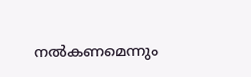നൽകണമെന്നും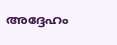അദ്ദേഹം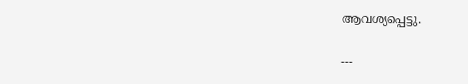ആവശ്യപ്പെട്ടു.

---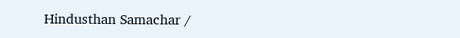Hindusthan Samachar /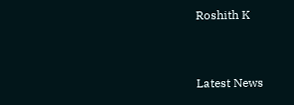Roshith K


Latest News